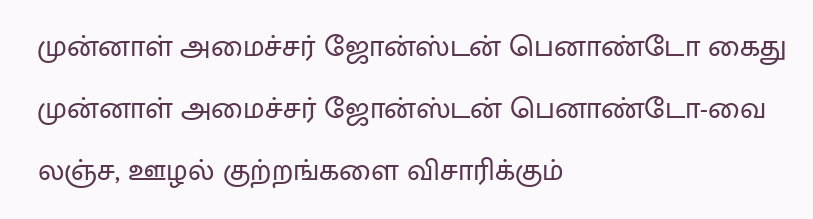முன்னாள் அமைச்சர் ஜோன்ஸ்டன் பெனாண்டோ கைது
முன்னாள் அமைச்சர் ஜோன்ஸ்டன் பெனாண்டோ-வை லஞ்ச, ஊழல் குற்றங்களை விசாரிக்கும்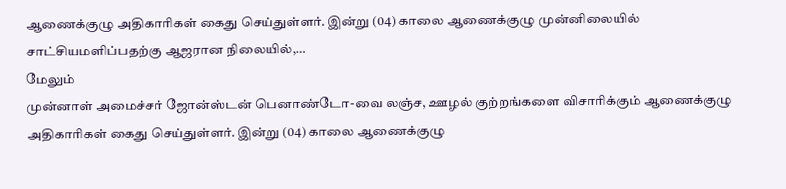ஆணைக்குழு அதிகாரிகள் கைது செய்துள்ளர். இன்று (04) காலை ஆணைக்குழு முன்னிலையில் சாட்சியமளிப்பதற்கு ஆஜரான நிலையில்,…
மேலும்
முன்னாள் அமைச்சர் ஜோன்ஸ்டன் பெனாண்டோ-வை லஞ்ச, ஊழல் குற்றங்களை விசாரிக்கும் ஆணைக்குழு அதிகாரிகள் கைது செய்துள்ளர். இன்று (04) காலை ஆணைக்குழு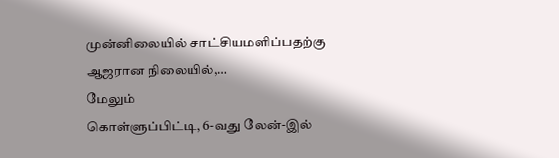முன்னிலையில் சாட்சியமளிப்பதற்கு ஆஜரான நிலையில்,…
மேலும்
கொள்ளுப்பிட்டி, 6-வது லேன்-இல்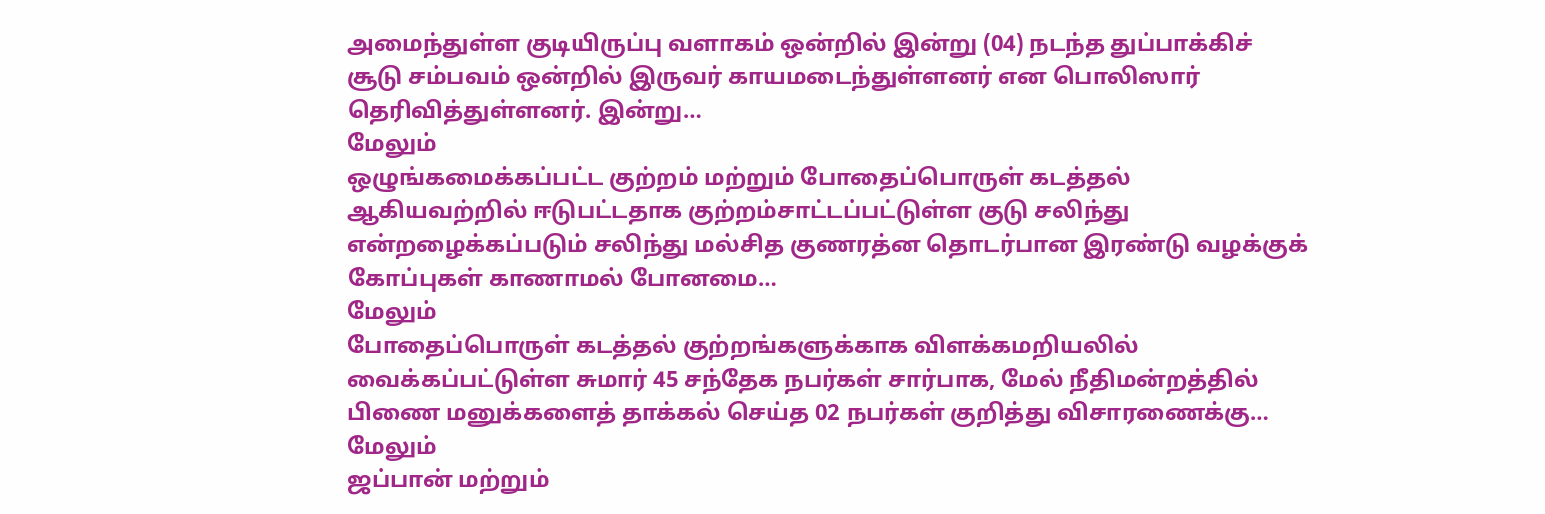அமைந்துள்ள குடியிருப்பு வளாகம் ஒன்றில் இன்று (04) நடந்த துப்பாக்கிச் சூடு சம்பவம் ஒன்றில் இருவர் காயமடைந்துள்ளனர் என பொலிஸார் தெரிவித்துள்ளனர். இன்று…
மேலும்
ஒழுங்கமைக்கப்பட்ட குற்றம் மற்றும் போதைப்பொருள் கடத்தல் ஆகியவற்றில் ஈடுபட்டதாக குற்றம்சாட்டப்பட்டுள்ள குடு சலிந்து என்றழைக்கப்படும் சலிந்து மல்சித குணரத்ன தொடர்பான இரண்டு வழக்குக் கோப்புகள் காணாமல் போனமை…
மேலும்
போதைப்பொருள் கடத்தல் குற்றங்களுக்காக விளக்கமறியலில் வைக்கப்பட்டுள்ள சுமார் 45 சந்தேக நபர்கள் சார்பாக, மேல் நீதிமன்றத்தில் பிணை மனுக்களைத் தாக்கல் செய்த 02 நபர்கள் குறித்து விசாரணைக்கு…
மேலும்
ஜப்பான் மற்றும்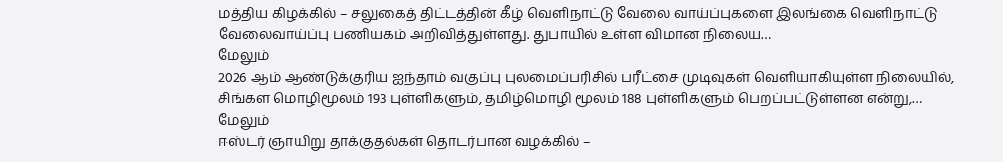மத்திய கிழக்கில் – சலுகைத் திட்டத்தின் கீழ் வெளிநாட்டு வேலை வாய்ப்புகளை இலங்கை வெளிநாட்டு வேலைவாய்ப்பு பணியகம் அறிவித்துள்ளது. துபாயில் உள்ள விமான நிலைய…
மேலும்
2026 ஆம் ஆண்டுக்குரிய ஐந்தாம் வகுப்பு புலமைப்பரிசில் பரீட்சை முடிவுகள் வெளியாகியுள்ள நிலையில், சிங்கள மொழிமூலம் 193 புள்ளிகளும், தமிழ்மொழி மூலம் 188 புள்ளிகளும் பெறப்பட்டுள்ளன என்று,…
மேலும்
ஈஸ்டர் ஞாயிறு தாக்குதல்கள் தொடர்பான வழக்கில் –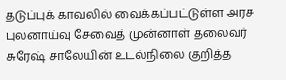தடுப்புக் காவலில் வைக்கப்பட்டுள்ள அரச புலனாய்வு சேவைத் முன்னாள் தலைவர் சுரேஷ் சாலேயின் உடல்நிலை குறித்த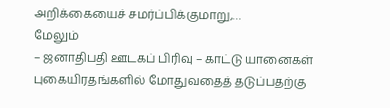அறிக்கையைச் சமர்ப்பிக்குமாறு,…
மேலும்
– ஜனாதிபதி ஊடகப் பிரிவு – காட்டு யானைகள் புகையிரதங்களில் மோதுவதைத் தடுப்பதற்கு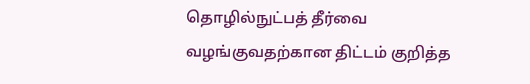தொழில்நுட்பத் தீர்வை வழங்குவதற்கான திட்டம் குறித்த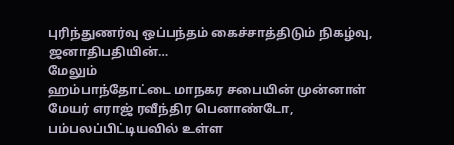புரிந்துணர்வு ஒப்பந்தம் கைச்சாத்திடும் நிகழ்வு, ஜனாதிபதியின்…
மேலும்
ஹம்பாந்தோட்டை மாநகர சபையின் முன்னாள் மேயர் எராஜ் ரவீந்திர பெனாண்டோ, பம்பலப்பிட்டியவில் உள்ள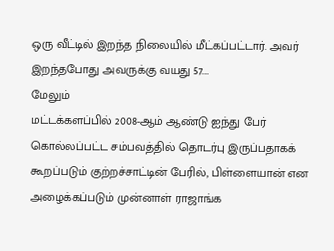ஒரு வீட்டில் இறந்த நிலையில் மீட்கப்பட்டார். அவர் இறந்தபோது அவருக்கு வயது 57.…
மேலும்
மட்டக்களப்பில் 2008-ஆம் ஆண்டு ஐந்து பேர் கொல்லப்பட்ட சம்பவத்தில் தொடர்பு இருப்பதாகக் கூறப்படும் குற்றச்சாட்டின் பேரில், பிள்ளையான் என அழைக்கப்படும் முன்னாள் ராஜாங்க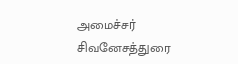அமைச்சர் சிவனேசத்துரை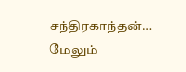சந்திரகாந்தன்…
மேலும்